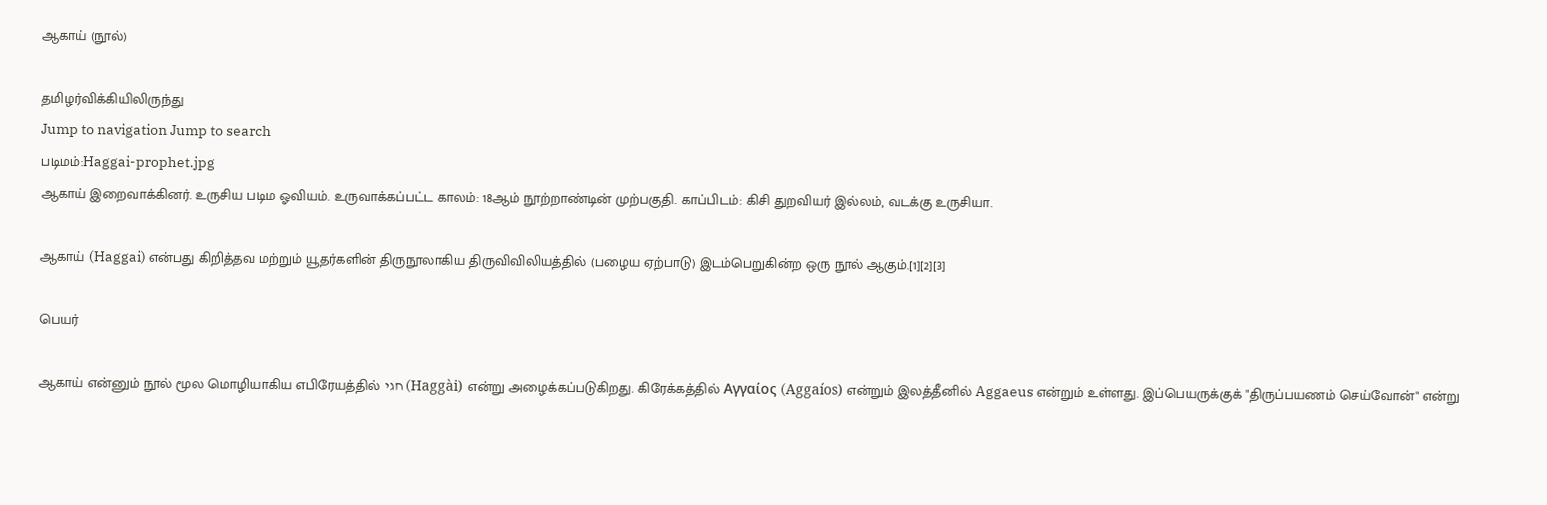ஆகாய் (நூல்)

தமிழர்விக்கியிலிருந்து
Jump to navigation Jump to search
படிமம்:Haggai-prophet.jpg
ஆகாய் இறைவாக்கினர். உருசிய படிம ஓவியம். உருவாக்கப்பட்ட காலம்: 18ஆம் நூற்றாண்டின் முற்பகுதி. காப்பிடம்: கிசி துறவியர் இல்லம், வடக்கு உருசியா.

ஆகாய் (Haggai) என்பது கிறித்தவ மற்றும் யூதர்களின் திருநூலாகிய திருவிவிலியத்தில் (பழைய ஏற்பாடு) இடம்பெறுகின்ற ஒரு நூல் ஆகும்.[1][2][3]

பெயர்

ஆகாய் என்னும் நூல் மூல மொழியாகிய எபிரேயத்தில் חגי (Haggài) என்று அழைக்கப்படுகிறது. கிரேக்கத்தில் Αγγαίος (Aggaíos) என்றும் இலத்தீனில் Aggaeus என்றும் உள்ளது. இப்பெயருக்குக் "திருப்பயணம் செய்வோன்" என்று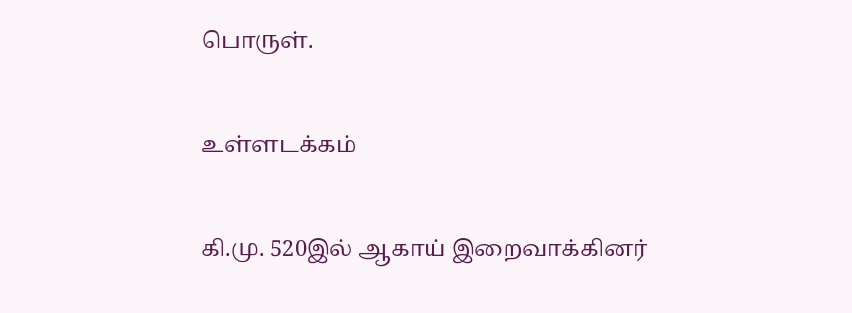பொருள்.

உள்ளடக்கம்

கி.மு. 520இல் ஆகாய் இறைவாக்கினர்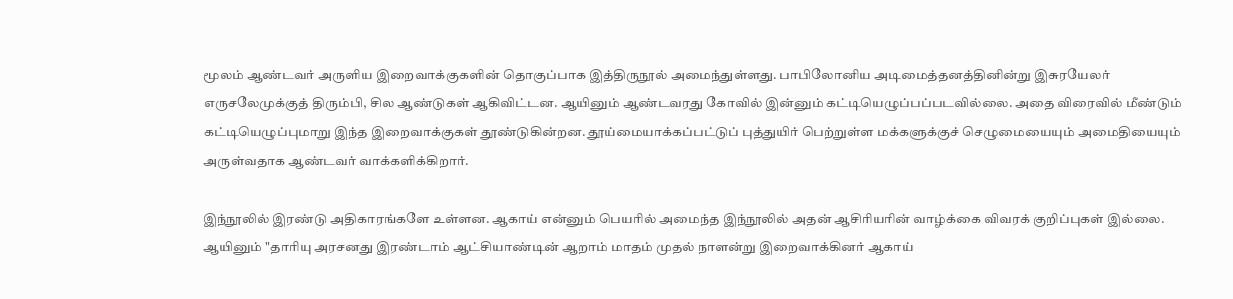மூலம் ஆண்டவர் அருளிய இறைவாக்குகளின் தொகுப்பாக இத்திருநூல் அமைந்துள்ளது. பாபிலோனிய அடிமைத்தனத்தினின்று இசுரயேலர் எருசலேமுக்குத் திரும்பி, சில ஆண்டுகள் ஆகிவிட்டன. ஆயினும் ஆண்டவரது கோவில் இன்னும் கட்டியெழுப்பப்படவில்லை. அதை விரைவில் மீண்டும் கட்டியெழுப்புமாறு இந்த இறைவாக்குகள் தூண்டுகின்றன. தூய்மையாக்கப்பட்டுப் புத்துயிர் பெற்றுள்ள மக்களுக்குச் செழுமையையும் அமைதியையும் அருள்வதாக ஆண்டவர் வாக்களிக்கிறார்.

இந்நூலில் இரண்டு அதிகாரங்களே உள்ளன. ஆகாய் என்னும் பெயரில் அமைந்த இந்நூலில் அதன் ஆசிரியரின் வாழ்க்கை விவரக் குறிப்புகள் இல்லை. ஆயினும் "தாரியு அரசனது இரண்டாம் ஆட்சியாண்டின் ஆறாம் மாதம் முதல் நாளன்று இறைவாக்கினர் ஆகாய்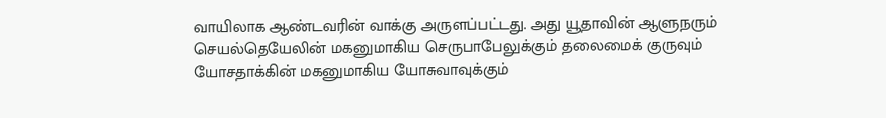வாயிலாக ஆண்டவரின் வாக்கு அருளப்பட்டது. அது யூதாவின் ஆளுநரும் செயல்தெயேலின் மகனுமாகிய செருபாபேலுக்கும் தலைமைக் குருவும் யோசதாக்கின் மகனுமாகிய யோசுவாவுக்கும்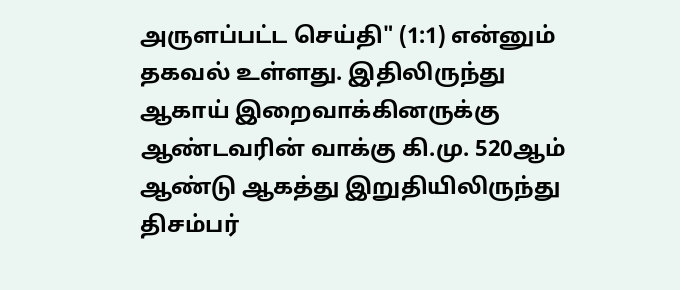அருளப்பட்ட செய்தி" (1:1) என்னும் தகவல் உள்ளது. இதிலிருந்து ஆகாய் இறைவாக்கினருக்கு ஆண்டவரின் வாக்கு கி.மு. 520ஆம் ஆண்டு ஆகத்து இறுதியிலிருந்து திசம்பர்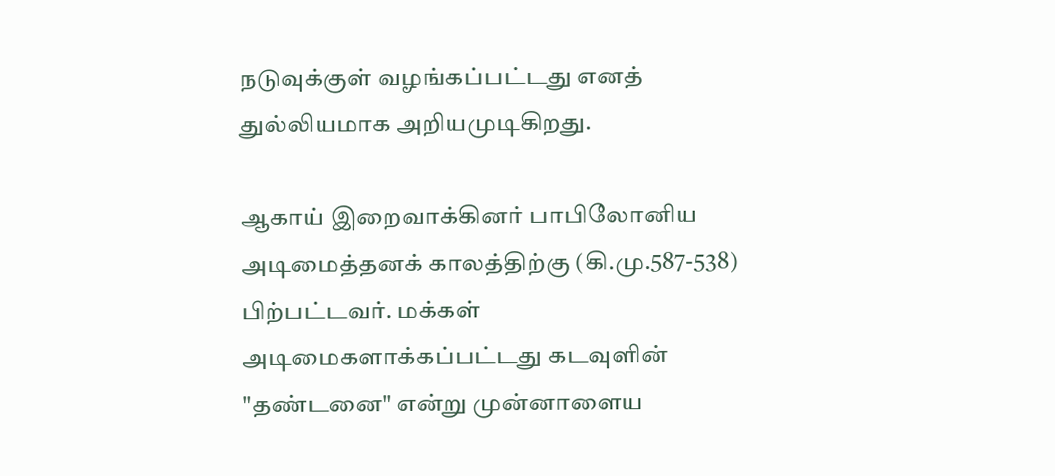நடுவுக்குள் வழங்கப்பட்டது எனத் துல்லியமாக அறியமுடிகிறது.

ஆகாய் இறைவாக்கினர் பாபிலோனிய அடிமைத்தனக் காலத்திற்கு (கி.மு.587-538) பிற்பட்டவர். மக்கள் அடிமைகளாக்கப்பட்டது கடவுளின் "தண்டனை" என்று முன்னாளைய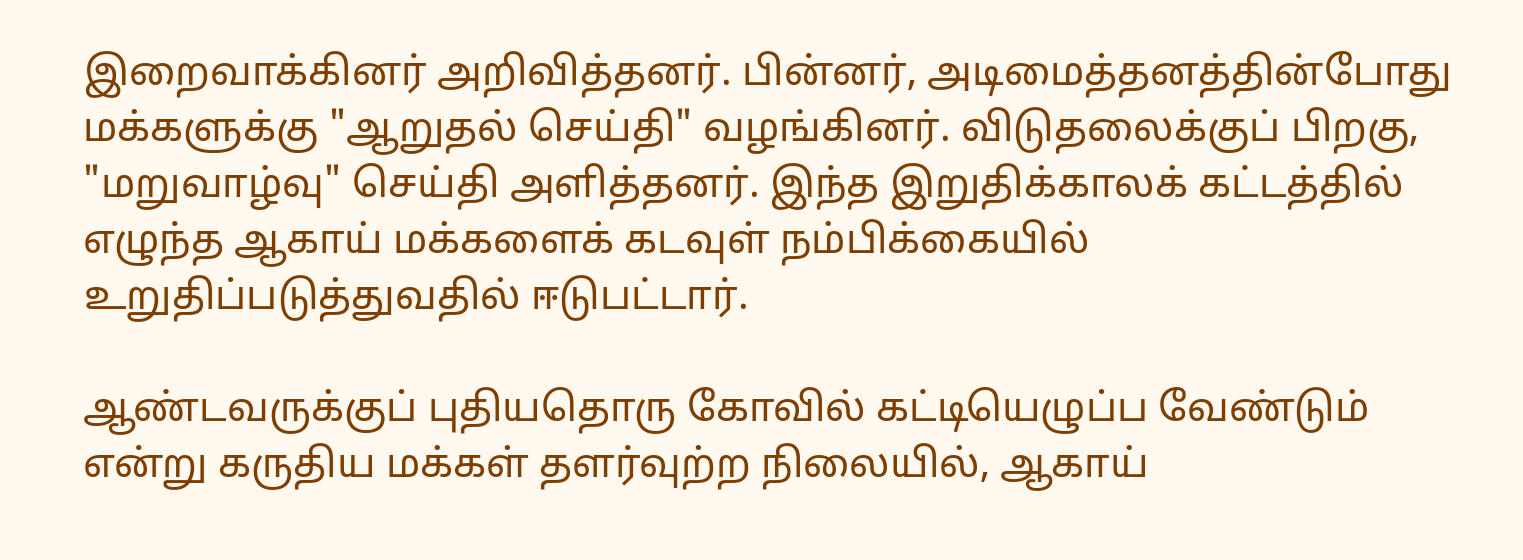இறைவாக்கினர் அறிவித்தனர். பின்னர், அடிமைத்தனத்தின்போது மக்களுக்கு "ஆறுதல் செய்தி" வழங்கினர். விடுதலைக்குப் பிறகு, "மறுவாழ்வு" செய்தி அளித்தனர். இந்த இறுதிக்காலக் கட்டத்தில் எழுந்த ஆகாய் மக்களைக் கடவுள் நம்பிக்கையில் உறுதிப்படுத்துவதில் ஈடுபட்டார்.

ஆண்டவருக்குப் புதியதொரு கோவில் கட்டியெழுப்ப வேண்டும் என்று கருதிய மக்கள் தளர்வுற்ற நிலையில், ஆகாய்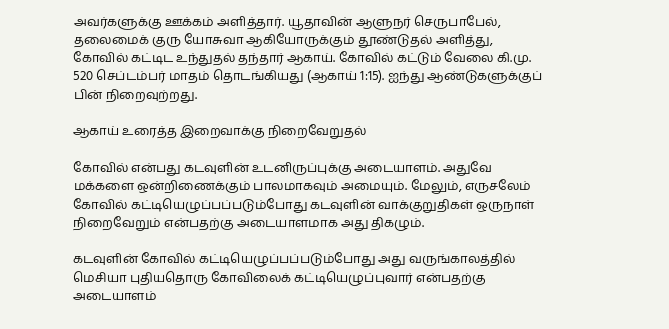அவர்களுக்கு ஊக்கம் அளித்தார். யூதாவின் ஆளுநர் செருபாபேல், தலைமைக் குரு யோசுவா ஆகியோருக்கும் தூண்டுதல் அளித்து, கோவில் கட்டிட உந்துதல் தந்தார் ஆகாய். கோவில் கட்டும் வேலை கி.மு. 520 செப்டம்பர் மாதம் தொடங்கியது (ஆகாய் 1:15). ஐந்து ஆண்டுகளுக்குப் பின் நிறைவுற்றது.

ஆகாய் உரைத்த இறைவாக்கு நிறைவேறுதல்

கோவில் என்பது கடவுளின் உடனிருப்புக்கு அடையாளம். அதுவே மக்களை ஒன்றிணைக்கும் பாலமாகவும் அமையும். மேலும், எருசலேம் கோவில் கட்டியெழுப்பப்படும்போது கடவுளின் வாக்குறுதிகள் ஒருநாள் நிறைவேறும் என்பதற்கு அடையாளமாக அது திகழும்.

கடவுளின் கோவில் கட்டியெழுப்பப்படும்போது அது வருங்காலத்தில் மெசியா புதியதொரு கோவிலைக் கட்டியெழுப்புவார் என்பதற்கு அடையாளம்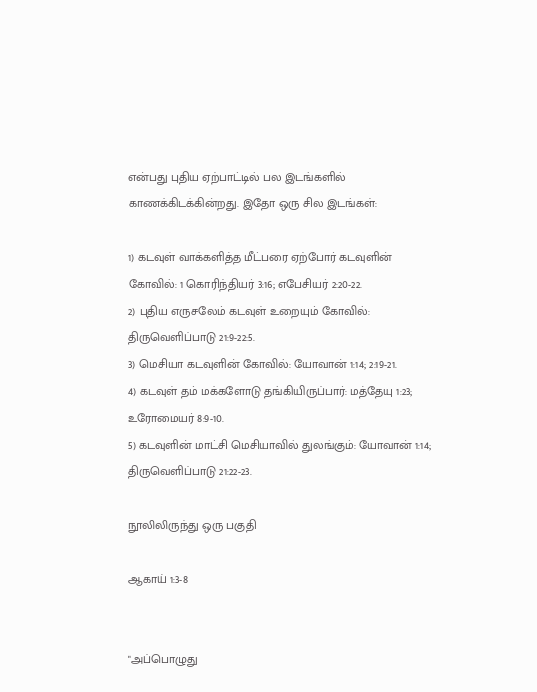என்பது புதிய ஏற்பாட்டில் பல இடங்களில் காணக்கிடக்கின்றது. இதோ ஒரு சில இடங்கள்:

1) கடவுள் வாக்களித்த மீட்பரை ஏற்போர் கடவுளின் கோவில்: 1 கொரிந்தியர் 3:16; எபேசியர் 2:20-22.
2) புதிய எருசலேம் கடவுள் உறையும் கோவில்: திருவெளிப்பாடு 21:9-22:5.
3) மெசியா கடவுளின் கோவில்: யோவான் 1:14; 2:19-21.
4) கடவுள் தம் மக்களோடு தங்கியிருப்பார்: மத்தேயு 1:23; உரோமையர் 8:9-10.
5) கடவுளின் மாட்சி மெசியாவில் துலங்கும்: யோவான் 1:14; திருவெளிப்பாடு 21:22-23.

நூலிலிருந்து ஒரு பகுதி

ஆகாய் 1:3-8


"அப்பொழுது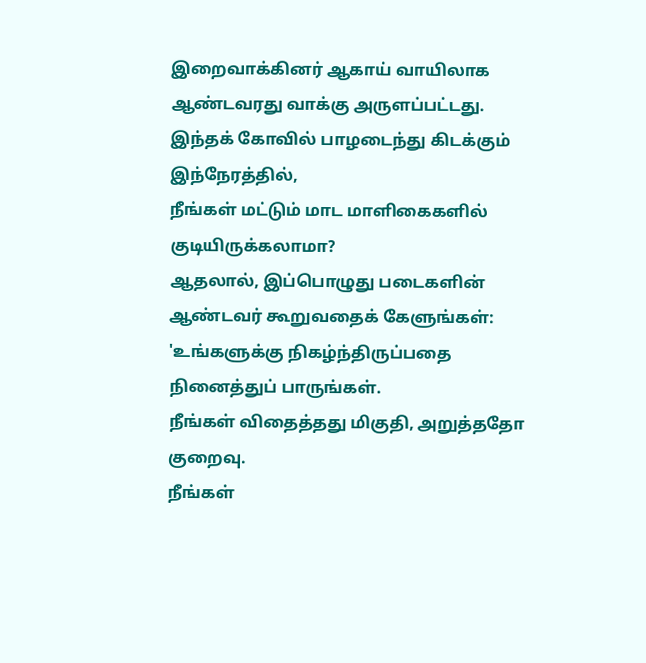இறைவாக்கினர் ஆகாய் வாயிலாக
ஆண்டவரது வாக்கு அருளப்பட்டது.
இந்தக் கோவில் பாழடைந்து கிடக்கும் இந்நேரத்தில்,
நீங்கள் மட்டும் மாட மாளிகைகளில் குடியிருக்கலாமா?
ஆதலால், இப்பொழுது படைகளின் ஆண்டவர் கூறுவதைக் கேளுங்கள்:
'உங்களுக்கு நிகழ்ந்திருப்பதை நினைத்துப் பாருங்கள்.
நீங்கள் விதைத்தது மிகுதி, அறுத்ததோ குறைவு.
நீங்கள்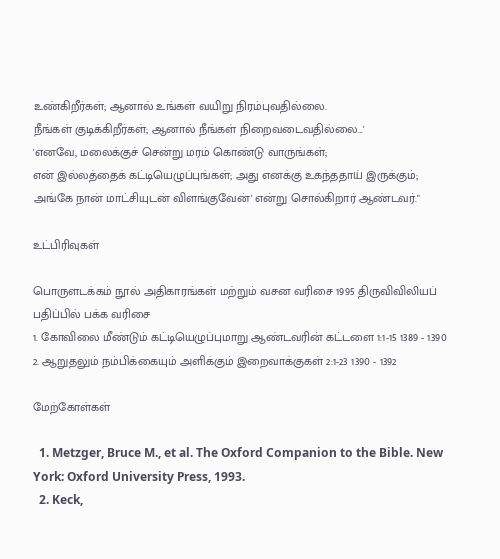உண்கிறீர்கள்; ஆனால் உங்கள் வயிறு நிரம்புவதில்லை.
நீங்கள் குடிக்கிறீர்கள்; ஆனால் நீங்கள் நிறைவடைவதில்லை...'
'எனவே, மலைக்குச் சென்று மரம் கொண்டு வாருங்கள்;
என் இல்லத்தைக் கட்டியெழுப்புங்கள்; அது எனக்கு உகந்ததாய் இருக்கும்;
அங்கே நான் மாட்சியுடன் விளங்குவேன்' என்று சொல்கிறார் ஆண்டவர்."

உட்பிரிவுகள்

பொருளடக்கம் நூல் அதிகாரங்கள் மற்றும் வசன வரிசை 1995 திருவிவிலியப் பதிப்பில் பக்க வரிசை
1. கோவிலை மீண்டும் கட்டியெழுப்புமாறு ஆண்டவரின் கட்டளை 1:1-15 1389 - 1390
2. ஆறுதலும் நம்பிக்கையும் அளிக்கும் இறைவாக்குகள் 2:1-23 1390 - 1392

மேற்கோள்கள்

  1. Metzger, Bruce M., et al. The Oxford Companion to the Bible. New York: Oxford University Press, 1993.
  2. Keck,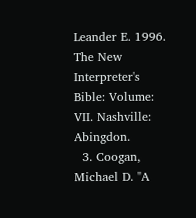Leander E. 1996. The New Interpreter's Bible: Volume: VII. Nashville: Abingdon.
  3. Coogan, Michael D. "A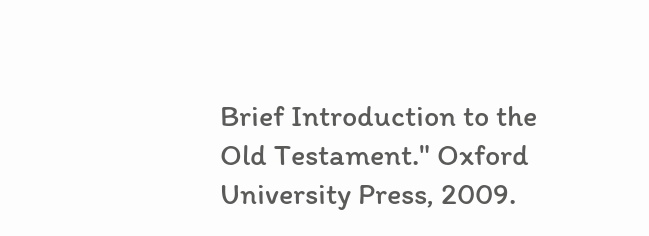Brief Introduction to the Old Testament." Oxford University Press, 2009.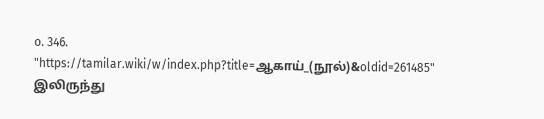o. 346.
"https://tamilar.wiki/w/index.php?title=ஆகாய்_(நூல்)&oldid=261485" இலிருந்து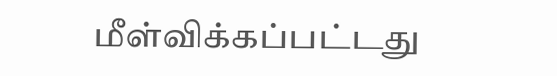மீள்விக்கப்பட்டது